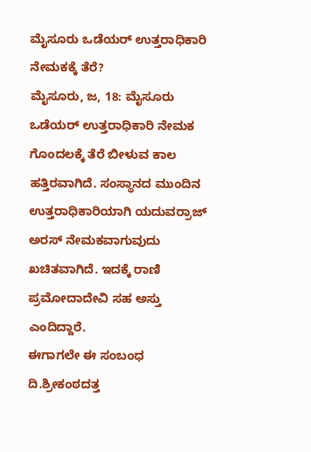ಮೈಸೂರು ಒಡೆಯರ್ ಉತ್ತರಾಧಿಕಾರಿ ನೇಮಕಕ್ಕೆ ತೆರೆ?
ಮೈಸೂರು, ಜ, 18: ಮೈಸೂರು ಒಡೆಯರ್ ಉತ್ತರಾಧಿಕಾರಿ ನೇಮಕ ಗೊಂದಲಕ್ಕೆ ತೆರೆ ಬೀಳುವ ಕಾಲ ಹತ್ತಿರವಾಗಿದೆ. ಸಂಸ್ಥಾನದ ಮುಂದಿನ ಉತ್ತರಾಧಿಕಾರಿಯಾಗಿ ಯದುವರ್ರಾಜ್ ಅರಸ್ ನೇಮಕವಾಗುವುದು ಖಚಿತವಾಗಿದೆ. ಇದಕ್ಕೆ ರಾಣಿ ಪ್ರಮೋದಾದೇವಿ ಸಹ ಅಸ್ತು ಎಂದಿದ್ದಾರೆ.
ಈಗಾಗಲೇ ಈ ಸಂಬಂಧ ದಿ.ಶ್ರೀಕಂಠದತ್ತ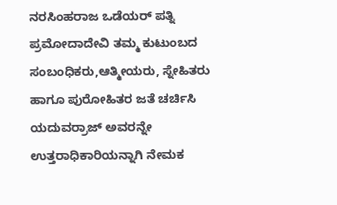ನರಸಿಂಹರಾಜ ಒಡೆಯರ್ ಪತ್ನಿ ಪ್ರಮೋದಾದೇವಿ ತಮ್ಮ ಕುಟುಂಬದ ಸಂಬಂಧಿಕರು,ಆತ್ಮೀಯರು, ಸ್ನೇಹಿತರು ಹಾಗೂ ಪುರೋಹಿತರ ಜತೆ ಚರ್ಚಿಸಿ ಯದುವರ್ರಾಜ್ ಅವರನ್ನೇ ಉತ್ತರಾಧಿಕಾರಿಯನ್ನಾಗಿ ನೇಮಕ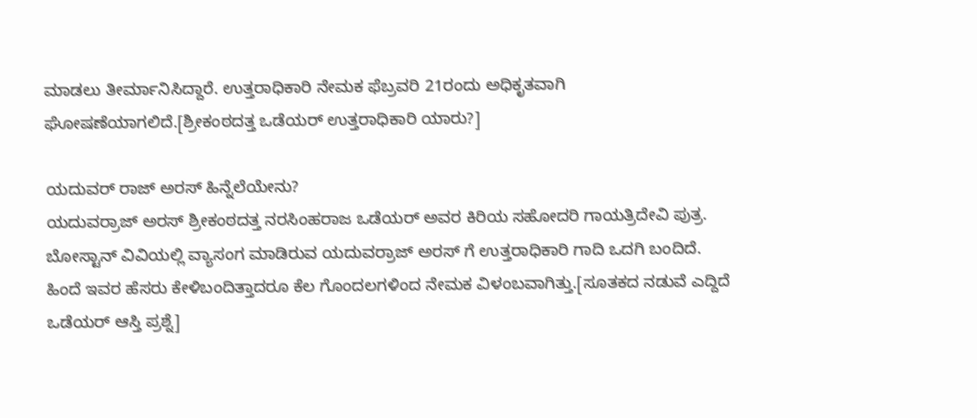ಮಾಡಲು ತೀರ್ಮಾನಿಸಿದ್ದಾರೆ. ಉತ್ತರಾಧಿಕಾರಿ ನೇಮಕ ಫೆಬ್ರವರಿ 21ರಂದು ಅಧಿಕೃತವಾಗಿ ಘೋಷಣೆಯಾಗಲಿದೆ.[ಶ್ರೀಕಂಠದತ್ತ ಒಡೆಯರ್ ಉತ್ತರಾಧಿಕಾರಿ ಯಾರು?]

ಯದುವರ್ ರಾಜ್ ಅರಸ್ ಹಿನ್ನೆಲೆಯೇನು?
ಯದುವರ್ರಾಜ್ ಅರಸ್ ಶ್ರೀಕಂಠದತ್ತ ನರಸಿಂಹರಾಜ ಒಡೆಯರ್ ಅವರ ಕಿರಿಯ ಸಹೋದರಿ ಗಾಯತ್ರಿದೇವಿ ಪುತ್ರ. ಬೋಸ್ಟಾನ್ ವಿವಿಯಲ್ಲಿ ವ್ಯಾಸಂಗ ಮಾಡಿರುವ ಯದುವರ್ರಾಜ್ ಅರಸ್ ಗೆ ಉತ್ತರಾಧಿಕಾರಿ ಗಾದಿ ಒದಗಿ ಬಂದಿದೆ. ಹಿಂದೆ ಇವರ ಹೆಸರು ಕೇಳಿಬಂದಿತ್ತಾದರೂ ಕೆಲ ಗೊಂದಲಗಳಿಂದ ನೇಮಕ ವಿಳಂಬವಾಗಿತ್ತು.[ಸೂತಕದ ನಡುವೆ ಎದ್ದಿದೆ ಒಡೆಯರ್ ಆಸ್ತಿ ಪ್ರಶ್ನೆ]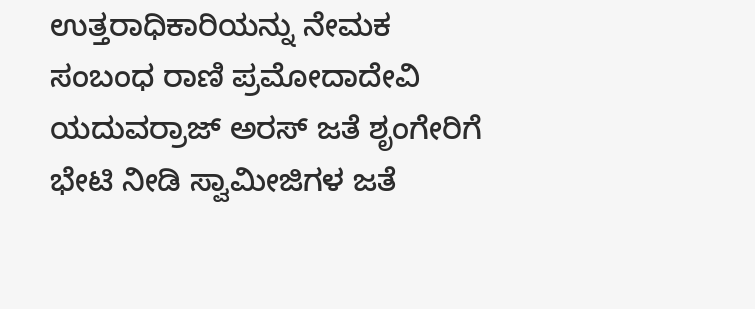ಉತ್ತರಾಧಿಕಾರಿಯನ್ನು ನೇಮಕ ಸಂಬಂಧ ರಾಣಿ ಪ್ರಮೋದಾದೇವಿ ಯದುವರ್ರಾಜ್ ಅರಸ್ ಜತೆ ಶೃಂಗೇರಿಗೆ ಭೇಟಿ ನೀಡಿ ಸ್ವಾಮೀಜಿಗಳ ಜತೆ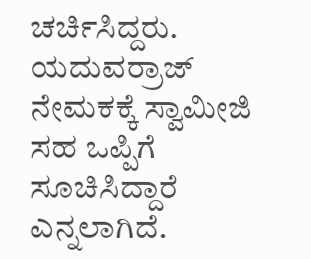ಚರ್ಚಿಸಿದ್ದರು. ಯದುವರ್ರಾಜ್ ನೇಮಕಕ್ಕೆ ಸ್ವಾಮೀಜಿ ಸಹ ಒಪ್ಪಿಗೆ ಸೂಚಿಸಿದ್ದಾರೆ ಎನ್ನಲಾಗಿದೆ.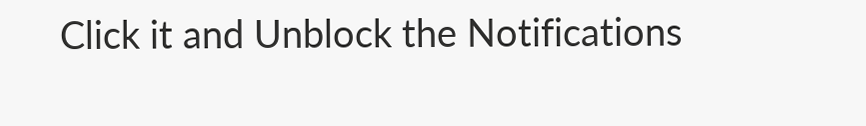Click it and Unblock the Notifications